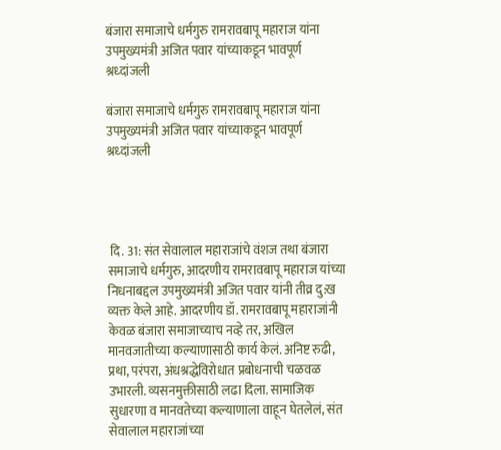बंजारा समाजाचे धर्मगुरु रामरावबापू महाराज यांना उपमुख्यमंत्री अजित पवार यांच्याकडून भावपूर्ण श्रध्दांजली

बंजारा समाजाचे धर्मगुरु रामरावबापू महाराज यांना उपमुख्यमंत्री अजित पवार यांच्याकडून भावपूर्ण श्रध्दांजली




 दि. 31: संत सेवालाल महाराजांचे वंशज तथा बंजारा समाजाचे धर्मगुरु, आदरणीय रामरावबापू महाराज यांच्या निधनाबद्दल उपमुख्यमंत्री अजित पवार यांनी तीव्र दु:ख व्यक्त केले आहे. आदरणीय डॉ. रामरावबापू महाराजांनी केवळ बंजारा समाजाच्याच नव्हे तर, अखिल मानवजातीच्या कल्याणासाठी कार्य केलं. अनिष्ट रुढी, प्रथा, परंपरा, अंधश्रद्धेविरोधात प्रबोधनाची चळवळ उभारली. व्यसनमुक्तीसाठी लढा दिला. सामाजिक सुधारणा व मानवतेच्या कल्याणाला वाहून घेतलेलं, संत सेवालाल महाराजांच्या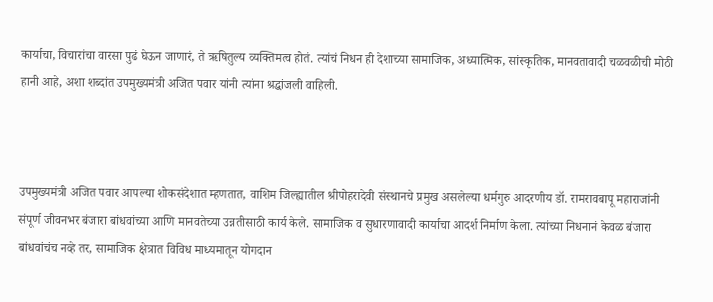कार्याचा, विचारांचा वारसा पुढं घेऊन जाणारं, ते ऋषितुल्य व्यक्तिमत्व होतं. त्यांचं निधन ही देशाच्या सामाजिक, अध्यात्मिक, सांस्कृतिक, मानवतावादी चळवळीची मोठी हानी आहे, अशा शब्दांत उपमुख्यमंत्री अजित पवार यांनी त्यांना श्रद्धांजली वाहिली.



उपमुख्यमंत्री अजित पवार आपल्या शोकसंदेशात म्हणतात, वाशिम जिल्ह्यातील श्रीपोहरादेवी संस्थानचे प्रमुख असलेल्या धर्मगुरु आदरणीय डॉ. रामरावबापू महाराजांनी संपूर्ण जीवनभर बंजारा बांधवांच्या आणि मानवतेच्या उन्नतीसाठी कार्य केले. सामाजिक व सुधारणावादी कार्याचा आदर्श निर्माण केला. त्यांच्या निधनानं केवळ बंजारा बांधवांचंच नव्हे तर, सामाजिक क्षेत्रात विविध माध्यमातून योगदान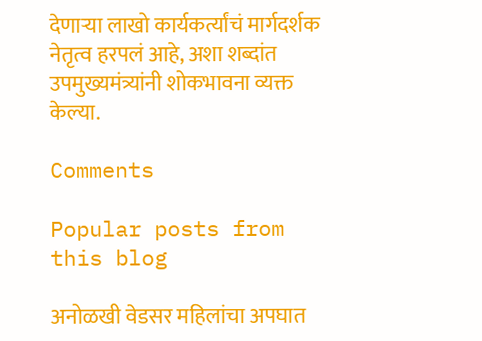देणाऱ्या लाखो कार्यकर्त्यांचं मार्गदर्शक नेतृत्व हरपलं आहे, अशा शब्दांत उपमुख्यमंत्र्यांनी शोकभावना व्यक्त केल्या.

Comments

Popular posts from this blog

अनोळखी वेडसर महिलांचा अपघात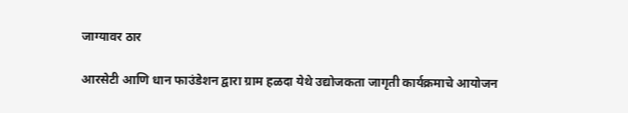जाग्यावर ठार

आरसेटी आणि धान फाउंडेशन द्वारा ग्राम हळदा येथे उद्योजकता जागृती कार्यक्रमाचे आयोजन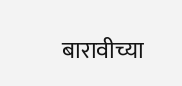बारावीच्या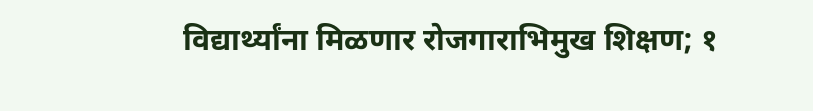विद्यार्थ्यांना मिळणार रोजगाराभिमुख शिक्षण; १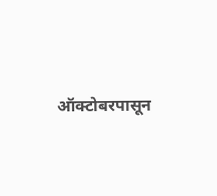ऑक्टोबरपासून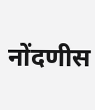नोंदणीस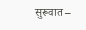सुरूवात –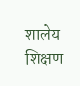शालेय शिक्षण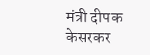मंत्री दीपक केसरकर